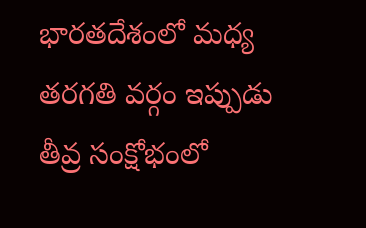భారతదేశంలో మధ్య తరగతి వర్గం ఇప్పుడు తీవ్ర సంక్షోభంలో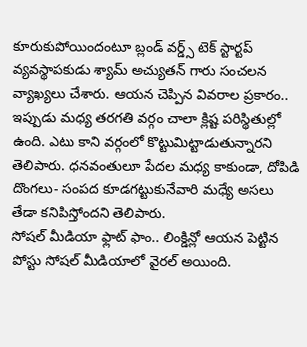కూరుకుపోయిందంటూ బ్లండ్ వర్డ్స్ టెక్ స్టార్టప్ వ్యవస్థాపకుడు శ్యామ్ అచ్యుతన్ గారు సంచలన వ్యాఖ్యలు చేశారు. ఆయన చెప్పిన వివరాల ప్రకారం.. ఇప్పుడు మధ్య తరగతి వర్గం చాలా క్లిష్ట పరిస్థితుల్లో ఉంది. ఎటు కాని వర్గంలో కొట్టుమిట్టాడుతున్నారని తెలిపారు. ధనవంతులూ పేదల మధ్య కాకుండా, దోపిడి దొంగలు- సంపద కూడగట్టుకునేవారి మధ్యే అసలు తేడా కనిపిస్తోందని తెలిపారు.
సోషల్ మీడియా ఫ్లాట్ ఫాం.. లింక్డిన్లో ఆయన పెట్టిన పోస్టు సోషల్ మీడియాలో వైరల్ అయింది.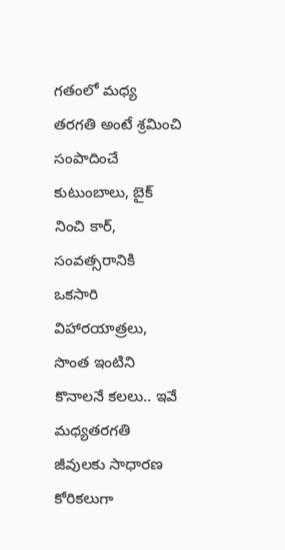గతంలో మధ్య తరగతి అంటే శ్రమించి సంపాదించే కుటుంబాలు, బైక్ నించి కార్, సంవత్సరానికి ఒకసారి విహారయాత్రలు, సొంత ఇంటిని కొనాలనే కలలు.. ఇవే మధ్యతరగతి జీవులకు సాధారణ కోరికలుగా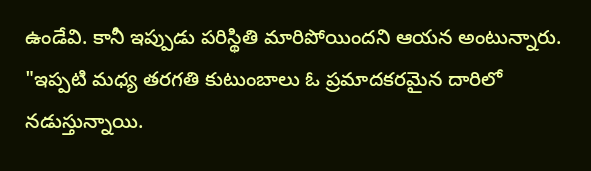ఉండేవి. కానీ ఇప్పుడు పరిస్థితి మారిపోయిందని ఆయన అంటున్నారు. "ఇప్పటి మధ్య తరగతి కుటుంబాలు ఓ ప్రమాదకరమైన దారిలో నడుస్తున్నాయి.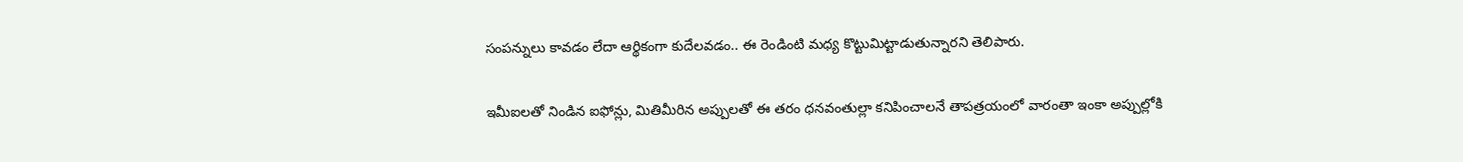సంపన్నులు కావడం లేదా ఆర్థికంగా కుదేలవడం.. ఈ రెండింటి మధ్య కొట్టుమిట్టాడుతున్నారని తెలిపారు.

ఇమీఐలతో నిండిన ఐఫోన్లు, మితిమీరిన అప్పులతో ఈ తరం ధనవంతుల్లా కనిపించాలనే తాపత్రయంలో వారంతా ఇంకా అప్పుల్లోకి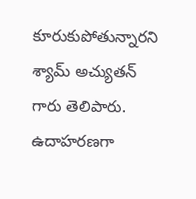కూరుకుపోతున్నారని శ్యామ్ అచ్యుతన్ గారు తెలిపారు. ఉదాహరణగా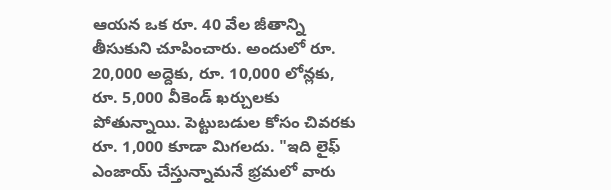ఆయన ఒక రూ. 40 వేల జీతాన్ని తీసుకుని చూపించారు. అందులో రూ. 20,000 అద్దెకు, రూ. 10,000 లోన్లకు, రూ. 5,000 వీకెండ్ ఖర్చులకు పోతున్నాయి. పెట్టుబడుల కోసం చివరకు రూ. 1,000 కూడా మిగలదు. "ఇది లైఫ్ ఎంజాయ్ చేస్తున్నామనే భ్రమలో వారు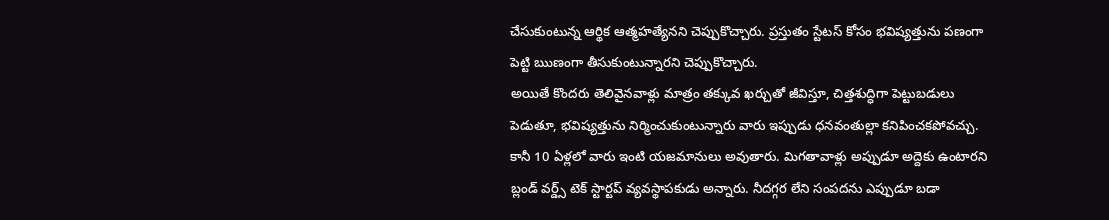చేసుకుంటున్న ఆర్థిక ఆత్మహత్యేనని చెప్పుకొచ్చారు. ప్రస్తుతం స్టేటస్ కోసం భవిష్యత్తును పణంగా పెట్టి ఋణంగా తీసుకుంటున్నారని చెప్పుకొచ్చారు.
అయితే కొందరు తెలివైనవాళ్లు మాత్రం తక్కువ ఖర్చుతో జీవిస్తూ, చిత్తశుద్ధిగా పెట్టుబడులు పెడుతూ, భవిష్యత్తును నిర్మించుకుంటున్నారు వారు ఇప్పుడు ధనవంతుల్లా కనిపించకపోవచ్చు. కానీ 10 ఏళ్లలో వారు ఇంటి యజమానులు అవుతారు. మిగతావాళ్లు అప్పుడూ అద్దెకు ఉంటారని బ్లండ్ వర్డ్స్ టెక్ స్టార్టప్ వ్యవస్థాపకుడు అన్నారు. నీదగ్గర లేని సంపదను ఎప్పుడూ బడా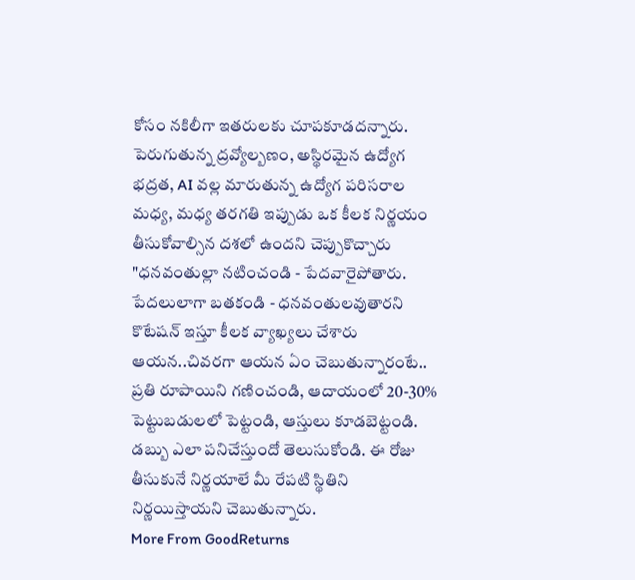కోసం నకిలీగా ఇతరులకు చూపకూడదన్నారు.
పెరుగుతున్న ద్రవ్యోల్బణం, అస్థిరమైన ఉద్యోగ భద్రత, AI వల్ల మారుతున్న ఉద్యోగ పరిసరాల మధ్య, మధ్య తరగతి ఇప్పుడు ఒక కీలక నిర్ణయం తీసుకోవాల్సిన దశలో ఉందని చెప్పుకొచ్చారు "ధనవంతుల్లా నటించండి - పేదవారైపోతారు. పేదలులాగా బతకండి - ధనవంతులవుతారని కొటేషన్ ఇస్తూ కీలక వ్యాఖ్యలు చేశారు ఆయన..చివరగా ఆయన ఏం చెబుతున్నారంటే.. ప్రతి రూపాయిని గణించండి, ఆదాయంలో 20-30% పెట్టుబడులలో పెట్టండి, ఆస్తులు కూడబెట్టండి. డబ్బు ఎలా పనిచేస్తుందో తెలుసుకోండి. ఈ రోజు తీసుకునే నిర్ణయాలే మీ రేపటి స్థితిని నిర్ణయిస్తాయని చెబుతున్నారు.
More From GoodReturns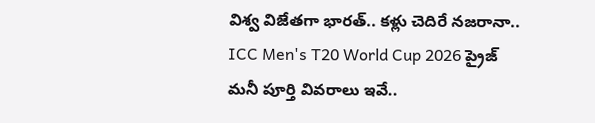విశ్వ విజేతగా భారత్.. కళ్లు చెదిరే నజరానా.. ICC Men's T20 World Cup 2026 ప్రైజ్ మనీ పూర్తి వివరాలు ఇవే..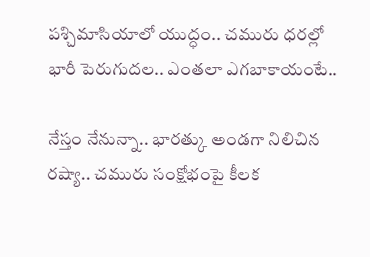పశ్చిమాసియాలో యుద్ధం.. చమురు ధరల్లో భారీ పెరుగుదల.. ఎంతలా ఎగబాకాయంటే..

నేస్తం నేనున్నా.. భారత్కు అండగా నిలిచిన రష్యా.. చమురు సంక్షోభంపై కీలక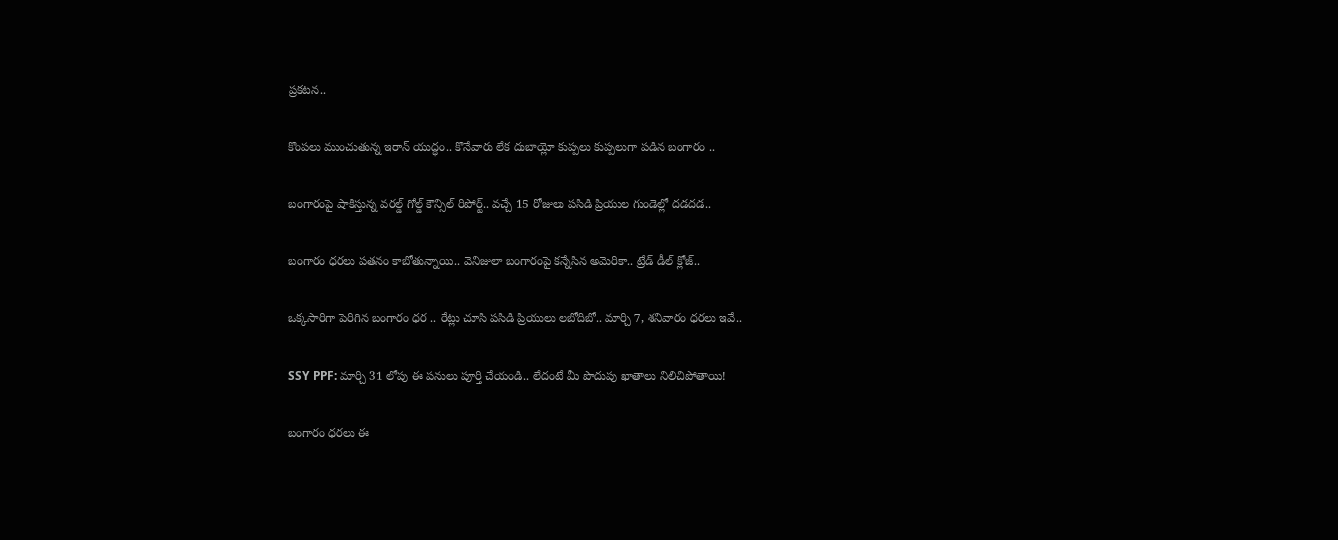ప్రకటన..

కొంపలు ముంచుతున్న ఇరాన్ యుద్ధం.. కొనేవారు లేక దుబాయ్లో కుప్పలు కుప్పలుగా పడిన బంగారం ..

బంగారంపై షాకిస్తున్న వరల్డ్ గోల్డ్ కౌన్సిల్ రిపోర్ట్.. వచ్చే 15 రోజులు పసిడి ప్రియుల గుండెల్లో దడదడ..

బంగారం ధరలు పతనం కాబోతున్నాయి.. వెనిజులా బంగారంపై కన్నేసిన అమెరికా.. ట్రేడ్ డీల్ క్లోజ్..

ఒక్కసారిగా పెరిగిన బంగారం ధర .. రేట్లు చూసి పసిడి ప్రియులు లబోదిబో.. మార్చి 7, శనివారం ధరలు ఇవే..

SSY PPF: మార్చి 31 లోపు ఈ పనులు పూర్తి చేయండి.. లేదంటే మీ పొదుపు ఖాతాలు నిలిచిపోతాయి!

బంగారం ధరలు ఈ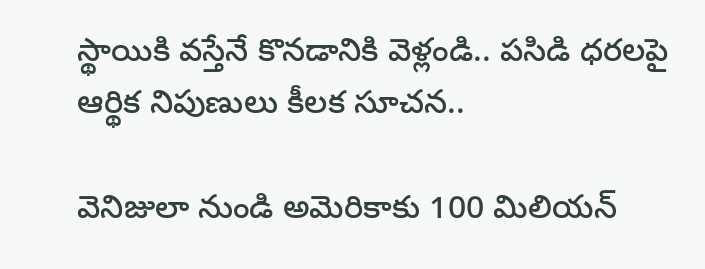స్థాయికి వస్తేనే కొనడానికి వెళ్లండి.. పసిడి ధరలపై ఆర్థిక నిపుణులు కీలక సూచన..

వెనిజులా నుండి అమెరికాకు 100 మిలియన్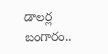డాలర్ల బంగారం..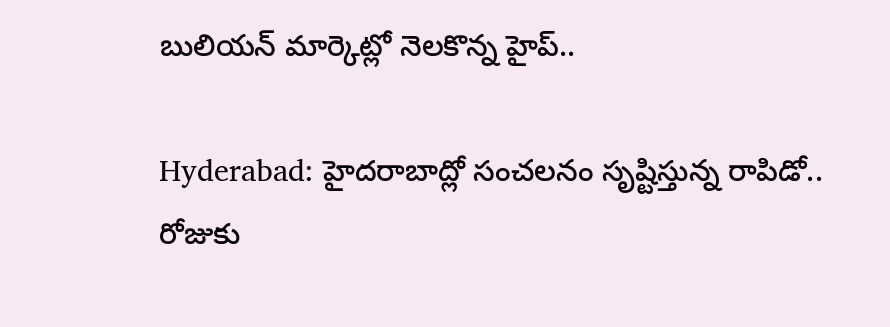బులియన్ మార్కెట్లో నెలకొన్న హైప్..

Hyderabad: హైదరాబాద్లో సంచలనం సృష్టిస్తున్న రాపిడో.. రోజుకు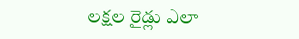లక్షల రైడ్లు ఎలా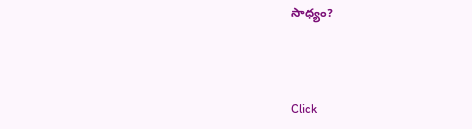సాధ్యం?



Click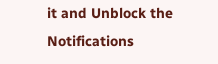it and Unblock the Notifications